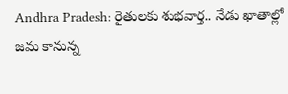Andhra Pradesh: రైతులకు శుభవార్త.. నేడు ఖాతాల్లో జమ కానున్న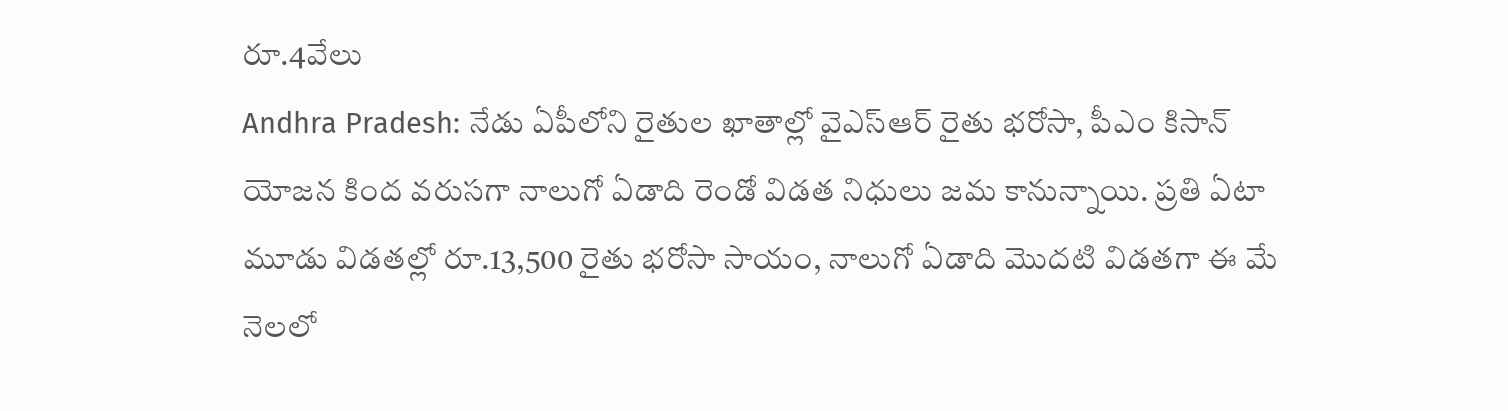రూ.4వేలు
Andhra Pradesh: నేడు ఏపీలోని రైతుల ఖాతాల్లో వైఎస్ఆర్ రైతు భరోసా, పీఎం కిసాన్ యోజన కింద వరుసగా నాలుగో ఏడాది రెండో విడత నిధులు జమ కానున్నాయి. ప్రతి ఏటా మూడు విడతల్లో రూ.13,500 రైతు భరోసా సాయం, నాలుగో ఏడాది మొదటి విడతగా ఈ మే నెలలో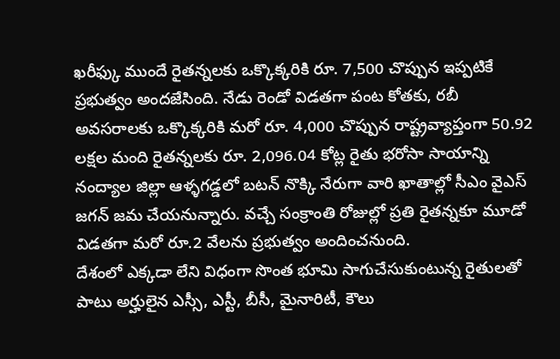ఖరీఫ్కు ముందే రైతన్నలకు ఒక్కొక్కరికి రూ. 7,500 చొప్పున ఇప్పటికే ప్రభుత్వం అందజేసింది. నేడు రెండో విడతగా పంట కోతకు, రబీ అవసరాలకు ఒక్కొక్కరికి మరో రూ. 4,000 చొప్పున రాష్ట్రవ్యాప్తంగా 50.92 లక్షల మంది రైతన్నలకు రూ. 2,096.04 కోట్ల రైతు భరోసా సాయాన్ని నంద్యాల జిల్లా ఆళ్ళగడ్డలో బటన్ నొక్కి నేరుగా వారి ఖాతాల్లో సీఎం వైఎస్ జగన్ జమ చేయనున్నారు. వచ్చే సంక్రాంతి రోజుల్లో ప్రతి రైతన్నకూ మూడో విడతగా మరో రూ.2 వేలను ప్రభుత్వం అందించనుంది.
దేశంలో ఎక్కడా లేని విధంగా సొంత భూమి సాగుచేసుకుంటున్న రైతులతో పాటు అర్హులైన ఎస్సీ, ఎస్టీ, బీసీ, మైనారిటీ, కౌలు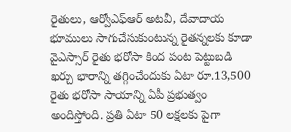రైతులు, ఆర్వోఎఫ్ఆర్ అటవీ, దేవాదాయ భూములు సాగుచేసుకుంటున్న రైతన్నలకు కూడా వైఎస్సార్ రైతు భరోసా కింద పంట పెట్టుబడి ఖర్చు భారాన్ని తగ్గించేందుకు ఏటా రూ.13,500 రైతు భరోసా సాయాన్ని ఏపీ ప్రభుత్వం అందిస్తోంది. ప్రతి ఏటా 50 లక్షలకు పైగా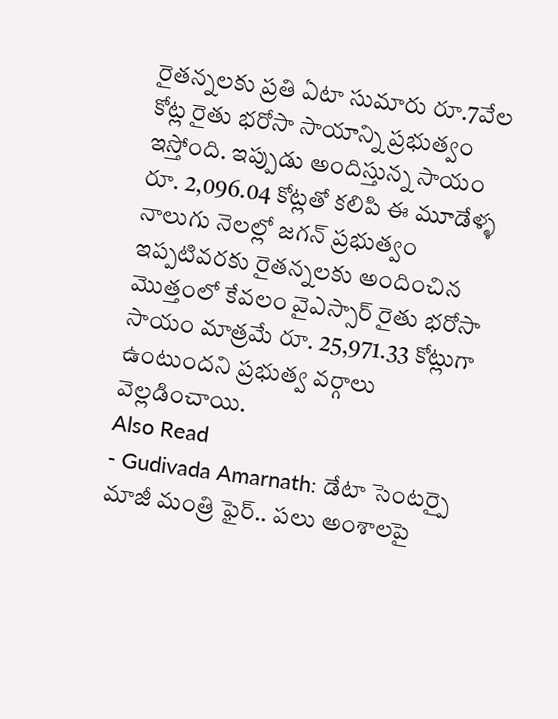రైతన్నలకు ప్రతి ఏటా సుమారు రూ.7వేల కోట్ల రైతు భరోసా సాయాన్ని ప్రభుత్వం ఇస్తోంది. ఇప్పుడు అందిస్తున్న సాయం రూ. 2,096.04 కోట్లతో కలిపి ఈ మూడేళ్ళ నాలుగు నెలల్లో జగన్ ప్రభుత్వం ఇప్పటివరకు రైతన్నలకు అందించిన మొత్తంలో కేవలం వైఎస్సార్ రైతు భరోసా సాయం మాత్రమే రూ. 25,971.33 కోట్లుగా ఉంటుందని ప్రభుత్వ వర్గాలు వెల్లడించాయి.
Also Read
- Gudivada Amarnath: డేటా సెంటర్పై మాజీ మంత్రి ఫైర్.. పలు అంశాలపై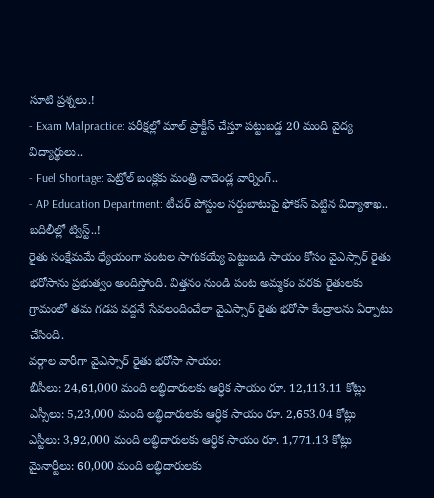సూటి ప్రశ్నలు.!
- Exam Malpractice: పరీక్షల్లో మాల్ ప్రాక్టీస్ చేస్తూ పట్టుబడ్డ 20 మంది వైద్య విద్యార్థులు..
- Fuel Shortage: పెట్రోల్ బంక్లకు మంత్రి నాదెండ్ల వార్నింగ్..
- AP Education Department: టీచర్ పోస్టుల సర్దుబాటుపై ఫోకస్ పెట్టిన విద్యాశాఖ.. బదిలీల్లో ట్విస్ట్..!
రైతు సంక్షేమమే ధ్యేయంగా పంటల సాగుకయ్యే పెట్టుబడి సాయం కోసం వైఎస్సార్ రైతు భరోసాను ప్రభుత్వం అందిస్తోంది. విత్తనం నుండి పంట అమ్మకం వరకు రైతులకు గ్రామంలో తమ గడప వద్దనే సేవలందించేలా వైఎస్సార్ రైతు భరోసా కేంద్రాలను ఏర్పాటు చేసింది.
వర్గాల వారీగా వైఎస్సార్ రైతు భరోసా సాయం:
బీసీలు: 24,61,000 మంది లబ్ధిదారులకు ఆర్ధిక సాయం రూ. 12,113.11 కోట్లు
ఎస్సీలు: 5,23,000 మంది లబ్ధిదారులకు ఆర్ధిక సాయం రూ. 2,653.04 కోట్లు
ఎస్టీలు: 3,92,000 మంది లబ్ధిదారులకు ఆర్ధిక సాయం రూ. 1,771.13 కోట్లు
మైనార్టీలు: 60,000 మంది లబ్ధిదారులకు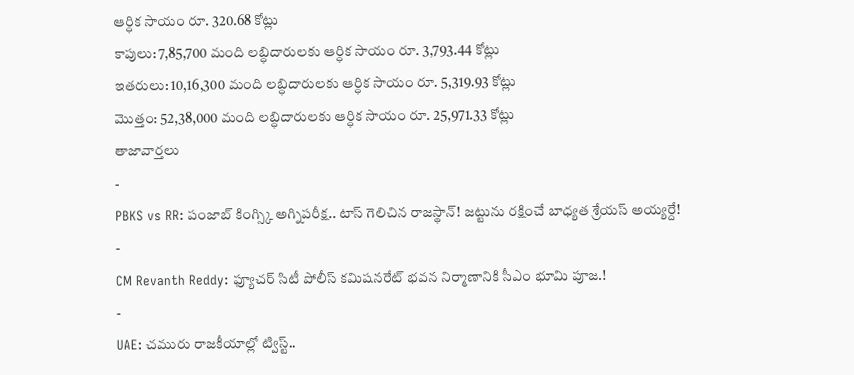ఆర్ధిక సాయం రూ. 320.68 కోట్లు
కాపులు: 7,85,700 మంది లబ్ధిదారులకు ఆర్ధిక సాయం రూ. 3,793.44 కోట్లు
ఇతరులు: 10,16,300 మంది లబ్ధిదారులకు ఆర్ధిక సాయం రూ. 5,319.93 కోట్లు
మొత్తం: 52,38,000 మంది లబ్ధిదారులకు ఆర్ధిక సాయం రూ. 25,971.33 కోట్లు
తాజావార్తలు
-
PBKS vs RR: పంజాబ్ కింగ్స్కి అగ్నిపరీక్ష.. టాస్ గెలిచిన రాజస్థాన్! జట్టును రక్షించే బాధ్యత శ్రేయస్ అయ్యర్దే!
-
CM Revanth Reddy: ఫ్యూచర్ సిటీ పోలీస్ కమిషనరేట్ భవన నిర్మాణానికి సీఎం భూమి పూజ.!
-
UAE: చమురు రాజకీయాల్లో ట్విస్ట్..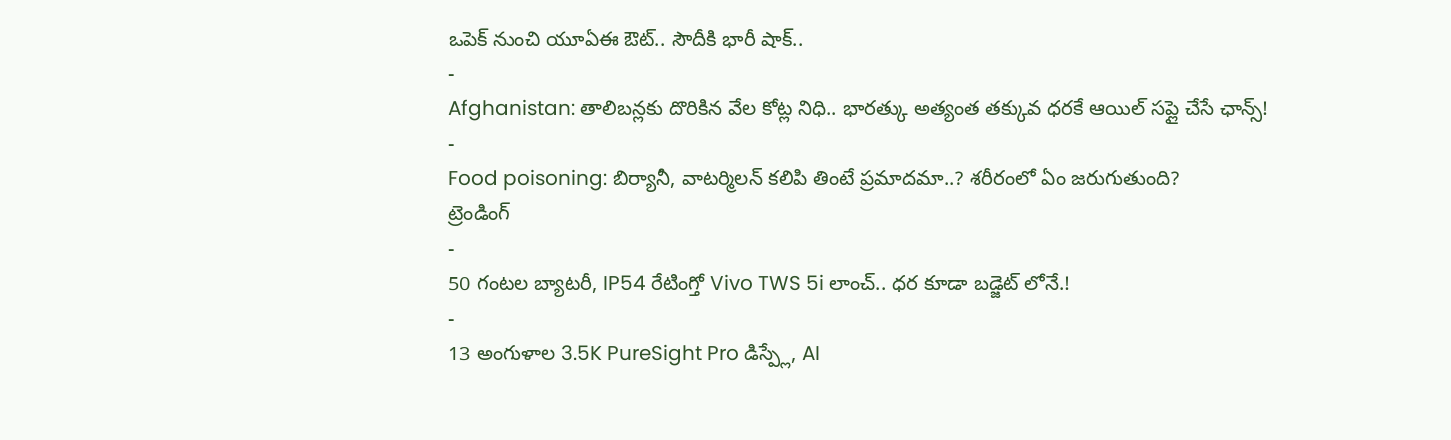ఒపెక్ నుంచి యూఏఈ ఔట్.. సౌదీకి భారీ షాక్..
-
Afghanistan: తాలిబన్లకు దొరికిన వేల కోట్ల నిధి.. భారత్కు అత్యంత తక్కువ ధరకే ఆయిల్ సప్లై చేసే ఛాన్స్!
-
Food poisoning: బిర్యానీ, వాటర్మిలన్ కలిపి తింటే ప్రమాదమా..? శరీరంలో ఏం జరుగుతుంది?
ట్రెండింగ్
-
50 గంటల బ్యాటరీ, IP54 రేటింగ్తో Vivo TWS 5i లాంచ్.. ధర కూడా బడ్జెట్ లోనే.!
-
13 అంగుళాల 3.5K PureSight Pro డిస్ప్లే, AI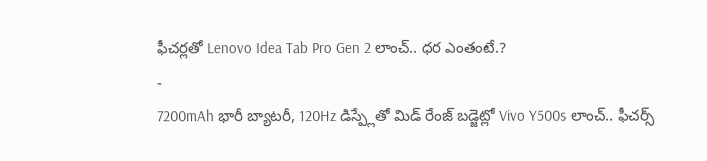ఫీచర్లతో Lenovo Idea Tab Pro Gen 2 లాంచ్.. ధర ఎంతంటే.?
-
7200mAh భారీ బ్యాటరీ, 120Hz డిస్ప్లేతో మిడ్ రేంజ్ బడ్జెట్లో Vivo Y500s లాంచ్.. ఫీచర్స్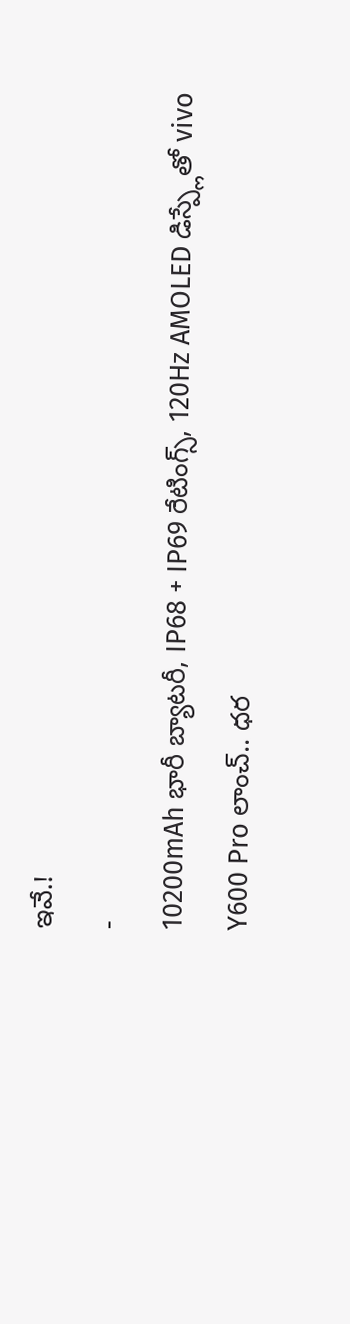ఇవే.!
-
10200mAh భారీ బ్యాటరీ, IP68 + IP69 రేటింగ్స్, 120Hz AMOLED డిస్ప్లేతో vivo Y600 Pro లాంచ్.. ధర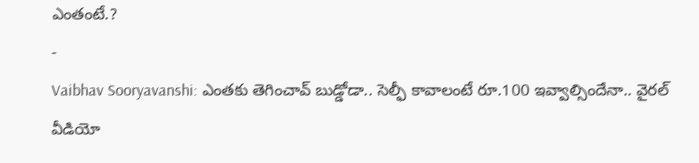ఎంతంటే.?
-
Vaibhav Sooryavanshi: ఎంతకు తెగించావ్ బుడ్డోడా.. సెల్ఫీ కావాలంటే రూ.100 ఇవ్వాల్సిందేనా.. వైరల్ వీడియో